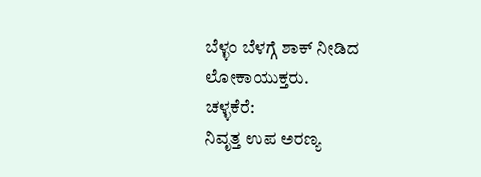ಬೆಳ್ಳಂ ಬೆಳಗ್ಗೆ ಶಾಕ್ ನೀಡಿದ ಲೋಕಾಯುಕ್ತರು.
ಚಳ್ಳಕೆರೆ:
ನಿವೃತ್ತ ಉಪ ಅರಣ್ಯ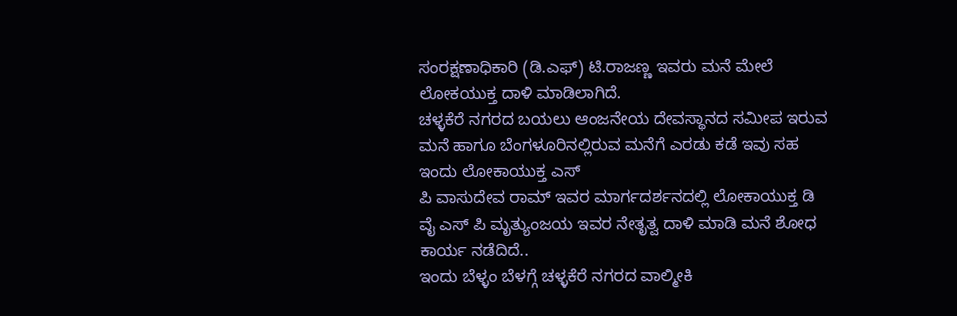ಸಂರಕ್ಷಣಾಧಿಕಾರಿ (ಡಿ.ಎಫ್) ಟಿ.ರಾಜಣ್ಣ ಇವರು ಮನೆ ಮೇಲೆ ಲೋಕಯುಕ್ತ ದಾಳಿ ಮಾಡಿಲಾಗಿದೆ.
ಚಳ್ಳಕೆರೆ ನಗರದ ಬಯಲು ಆಂಜನೇಯ ದೇವಸ್ಥಾನದ ಸಮೀಪ ಇರುವ ಮನೆ ಹಾಗೂ ಬೆಂಗಳೂರಿನಲ್ಲಿರುವ ಮನೆಗೆ ಎರಡು ಕಡೆ ಇವು ಸಹ ಇಂದು ಲೋಕಾಯುಕ್ತ ಎಸ್
ಪಿ ವಾಸುದೇವ ರಾಮ್ ಇವರ ಮಾರ್ಗದರ್ಶನದಲ್ಲಿ ಲೋಕಾಯುಕ್ತ ಡಿ ವೈ ಎಸ್ ಪಿ ಮೃತ್ಯುಂಜಯ ಇವರ ನೇತೃತ್ವ ದಾಳಿ ಮಾಡಿ ಮನೆ ಶೋಧ ಕಾರ್ಯ ನಡೆದಿದೆ..
ಇಂದು ಬೆಳ್ಳಂ ಬೆಳಗ್ಗೆ ಚಳ್ಳಕೆರೆ ನಗರದ ವಾಲ್ಮೀಕಿ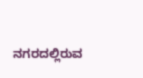ನಗರದಲ್ಲಿರುವ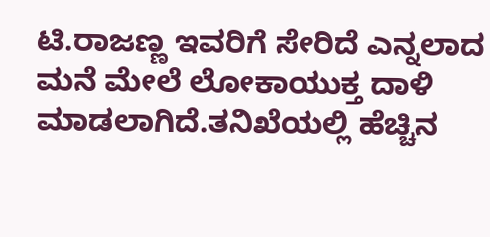ಟಿ.ರಾಜಣ್ಣ ಇವರಿಗೆ ಸೇರಿದೆ ಎನ್ನಲಾದ ಮನೆ ಮೇಲೆ ಲೋಕಾಯುಕ್ತ ದಾಳಿ ಮಾಡಲಾಗಿದೆ.ತನಿಖೆಯಲ್ಲಿ ಹೆಚ್ಚಿನ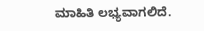ಮಾಹಿತಿ ಲಭ್ಯವಾಗಲಿದೆ.